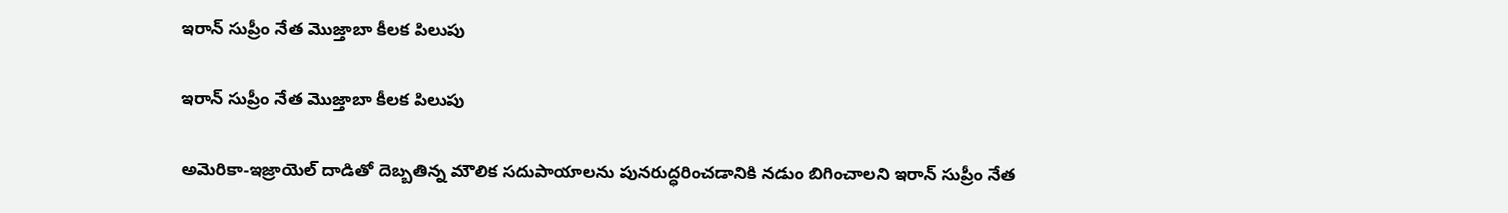ఇరాన్‌ సుప్రీం నేత మొజ్తాబా కీలక పిలుపు

ఇరాన్‌ సుప్రీం నేత మొజ్తాబా కీలక పిలుపు

అమెరికా-ఇజ్రాయెల్‌ దాడితో దెబ్బతిన్న మౌలిక సదుపాయాలను పునరుద్ధరించడానికి నడుం బిగించాలని ఇరాన్‌ సుప్రీం నేత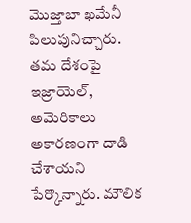మొజ్తాబా ఖమేనీ పిలుపునిచ్చారు. తమ దేశంపై ఇజ్రాయెల్‌, అమెరికాలు అకారణంగా దాడి చేశాయని పేర్కొన్నారు. మౌలిక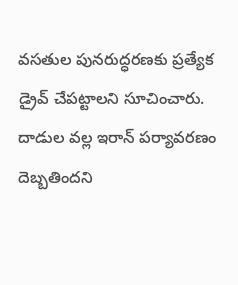వసతుల పునరుద్ధరణకు ప్రత్యేక డ్రైవ్‌ చేపట్టాలని సూచించారు. దాడుల వల్ల ఇరాన్‌ పర్యావరణం దెబ్బతిందని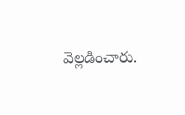వెల్లడించారు.